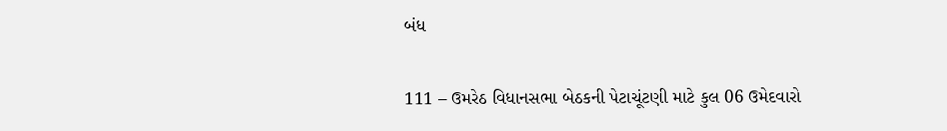બંધ

111 – ઉમરેઠ વિધાનસભા બેઠકની પેટાચૂંટણી માટે કુલ 06 ઉમેદવારો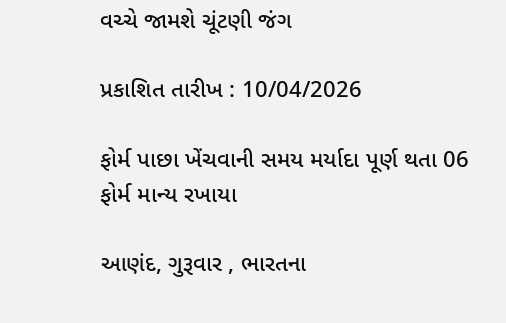વચ્ચે જામશે ચૂંટણી જંગ

પ્રકાશિત તારીખ : 10/04/2026

ફોર્મ પાછા ખેંચવાની સમય મર્યાદા પૂર્ણ થતા 06 ફોર્મ માન્ય રખાયા

આણંદ, ગુરૂવાર , ભારતના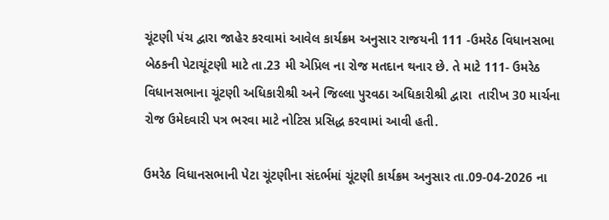ચૂંટણી પંચ દ્વારા જાહેર કરવામાં આવેલ કાર્યક્રમ અનુસાર રાજયની 111 -ઉમરેઠ વિધાનસભા બેઠકની પેટાચૂંટણી માટે તા.23 મી એપ્રિલ ના રોજ મતદાન થનાર છે. તે માટે 111- ઉમરેઠ વિધાનસભાના ચૂંટણી અધિકારીશ્રી અને જિલ્લા પુરવઠા અધિકારીશ્રી દ્વારા  તારીખ 30 માર્ચના રોજ ઉમેદવારી પત્ર ભરવા માટે નોટિસ પ્રસિદ્ધ કરવામાં આવી હતી.

ઉમરેઠ વિધાનસભાની પેટા ચૂંટણીના સંદર્ભમાં ચૂંટણી કાર્યક્રમ અનુસાર તા.09-04-2026 ના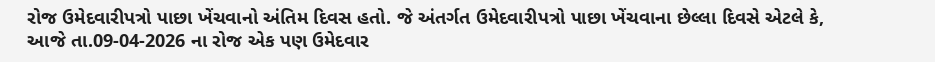રોજ ઉમેદવારીપત્રો પાછા ખેંચવાનો અંતિમ દિવસ હતો. જે અંતર્ગત ઉમેદવારીપત્રો પાછા ખેંચવાના છેલ્લા દિવસે એટલે કે, આજે તા.09-04-2026 ના રોજ એક પણ ઉમેદવાર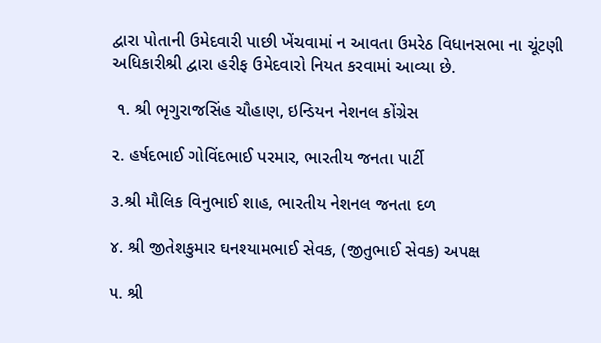દ્વારા પોતાની ઉમેદવારી પાછી ખેંચવામાં ન આવતા ઉમરેઠ વિધાનસભા ના ચૂંટણી અધિકારીશ્રી દ્વારા હરીફ ઉમેદવારો નિયત કરવામાં આવ્યા છે.

 ૧. શ્રી ભૃગુરાજસિંહ ચૌહાણ, ઇન્ડિયન નેશનલ કોંગ્રેસ

૨. હર્ષદભાઈ ગોવિંદભાઈ પરમાર, ભારતીય જનતા પાર્ટી

૩.શ્રી મૌલિક વિનુભાઈ શાહ, ભારતીય નેશનલ જનતા દળ

૪. શ્રી જીતેશકુમાર ઘનશ્યામભાઈ સેવક, (જીતુભાઈ સેવક) અપક્ષ

૫. શ્રી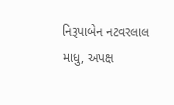નિરૂપાબેન નટવરલાલ માધુ, અપક્ષ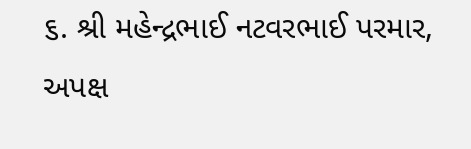૬. શ્રી મહેન્દ્રભાઈ નટવરભાઈ પરમાર, અપક્ષ